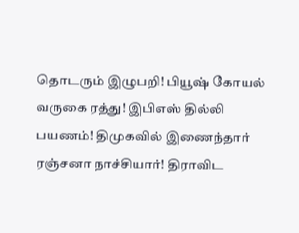தொடரும் இழுபறி! பியூஷ் கோயல் வருகை ரத்து! இபிஎஸ் தில்லி பயணம்! திமுகவில் இணைந்தார் ரஞ்சனா நாச்சியார்! திராவிட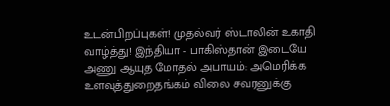உடன்பிறப்புகள்! முதல்வர் ஸ்டாலின் உகாதி வாழ்த்து! இந்தியா - பாகிஸ்தான் இடையே அணு ஆயுத மோதல் அபாயம்: அமெரிக்க உளவுத்துறைதங்கம் விலை சவரனுக்கு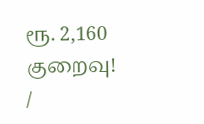ரூ. 2,160 குறைவு!
/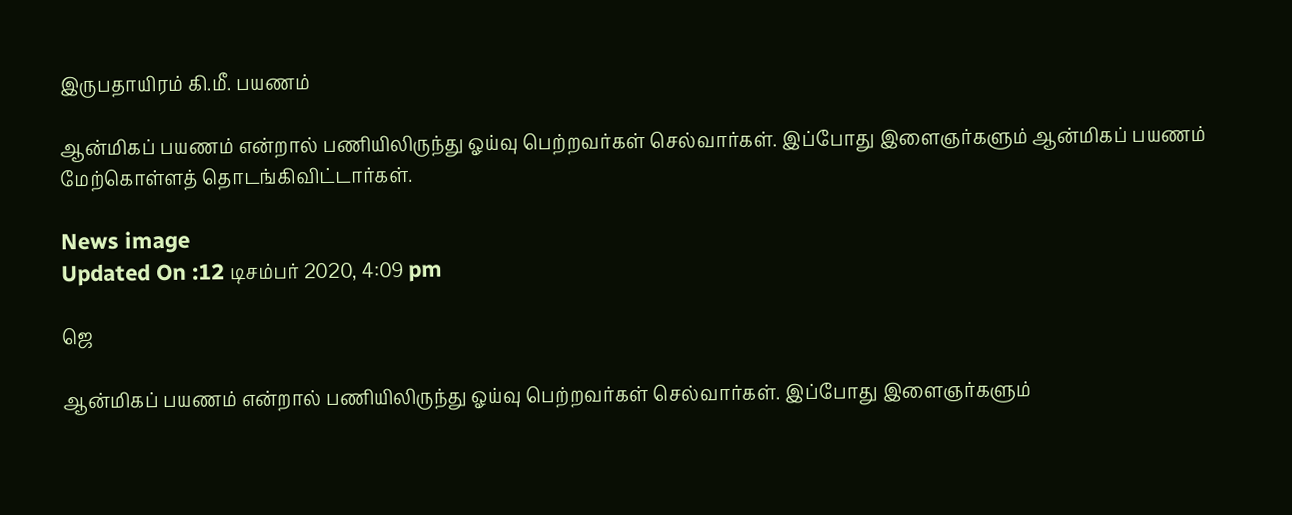இருபதாயிரம் கி.மீ. பயணம்

ஆன்மிகப் பயணம் என்றால் பணியிலிருந்து ஓய்வு பெற்றவர்கள் செல்வார்கள். இப்போது இளைஞர்களும் ஆன்மிகப் பயணம் மேற்கொள்ளத் தொடங்கிவிட்டார்கள்.

News image
Updated On :12 டிசம்பர் 2020, 4:09 pm

ஜெ

ஆன்மிகப் பயணம் என்றால் பணியிலிருந்து ஓய்வு பெற்றவர்கள் செல்வார்கள். இப்போது இளைஞர்களும்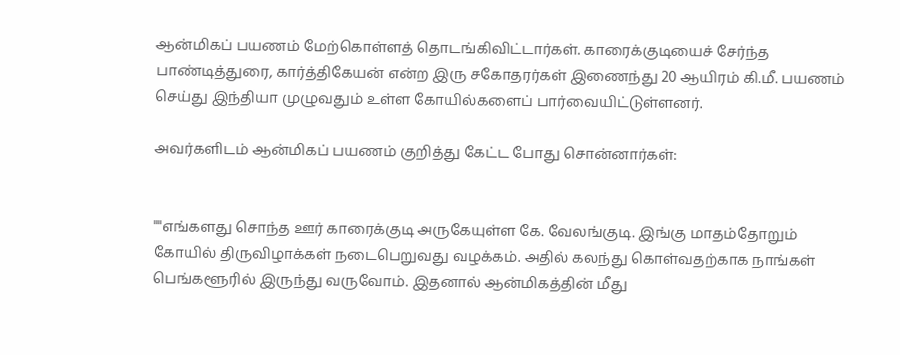ஆன்மிகப் பயணம் மேற்கொள்ளத் தொடங்கிவிட்டார்கள். காரைக்குடியைச் சேர்ந்த பாண்டித்துரை, கார்த்திகேயன் என்ற இரு சகோதரர்கள் இணைந்து 20 ஆயிரம் கி.மீ. பயணம் செய்து இந்தியா முழுவதும் உள்ள கோயில்களைப் பார்வையிட்டுள்ளனர்.

அவர்களிடம் ஆன்மிகப் பயணம் குறித்து கேட்ட போது சொன்னார்கள்:


""எங்களது சொந்த ஊர் காரைக்குடி அருகேயுள்ள கே. வேலங்குடி. இங்கு மாதம்தோறும் கோயில் திருவிழாக்கள் நடைபெறுவது வழக்கம். அதில் கலந்து கொள்வதற்காக நாங்கள் பெங்களூரில் இருந்து வருவோம். இதனால் ஆன்மிகத்தின் மீது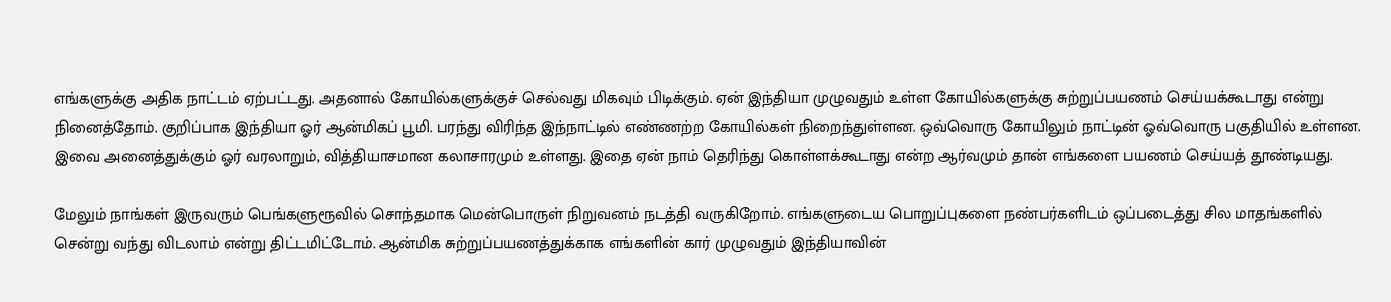எங்களுக்கு அதிக நாட்டம் ஏற்பட்டது. அதனால் கோயில்களுக்குச் செல்வது மிகவும் பிடிக்கும். ஏன் இந்தியா முழுவதும் உள்ள கோயில்களுக்கு சுற்றுப்பயணம் செய்யக்கூடாது என்று நினைத்தோம். குறிப்பாக இந்தியா ஓர் ஆன்மிகப் பூமி. பரந்து விரிந்த இந்நாட்டில் எண்ணற்ற கோயில்கள் நிறைந்துள்ளன. ஒவ்வொரு கோயிலும் நாட்டின் ஓவ்வொரு பகுதியில் உள்ளன. இவை அனைத்துக்கும் ஓர் வரலாறும், வித்தியாசமான கலாசாரமும் உள்ளது. இதை ஏன் நாம் தெரிந்து கொள்ளக்கூடாது என்ற ஆர்வமும் தான் எங்களை பயணம் செய்யத் தூண்டியது.

மேலும் நாங்கள் இருவரும் பெங்களுரூவில் சொந்தமாக மென்பொருள் நிறுவனம் நடத்தி வருகிறோம். எங்களுடைய பொறுப்புகளை நண்பர்களிடம் ஒப்படைத்து சில மாதங்களில் சென்று வந்து விடலாம் என்று திட்டமிட்டோம். ஆன்மிக சுற்றுப்பயணத்துக்காக எங்களின் கார் முழுவதும் இந்தியாவின்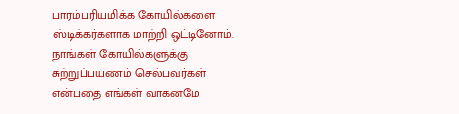பாரம்பரியமிக்க கோயில்களை ஸ்டிக்கர்களாக மாற்றி ஒட்டினோம். நாங்கள் கோயில்களுக்கு சுற்றுப்பயணம் செல்பவர்கள் என்பதை எங்கள் வாகனமே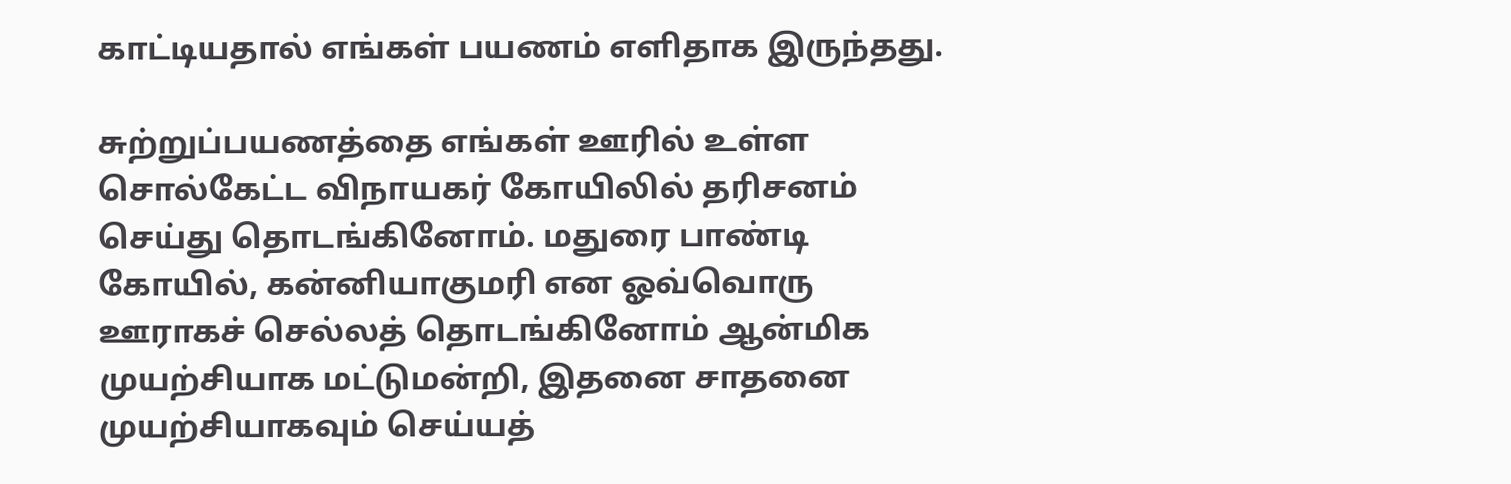காட்டியதால் எங்கள் பயணம் எளிதாக இருந்தது.

சுற்றுப்பயணத்தை எங்கள் ஊரில் உள்ள சொல்கேட்ட விநாயகர் கோயிலில் தரிசனம் செய்து தொடங்கினோம். மதுரை பாண்டி கோயில், கன்னியாகுமரி என ஓவ்வொரு ஊராகச் செல்லத் தொடங்கினோம் ஆன்மிக முயற்சியாக மட்டுமன்றி, இதனை சாதனை முயற்சியாகவும் செய்யத்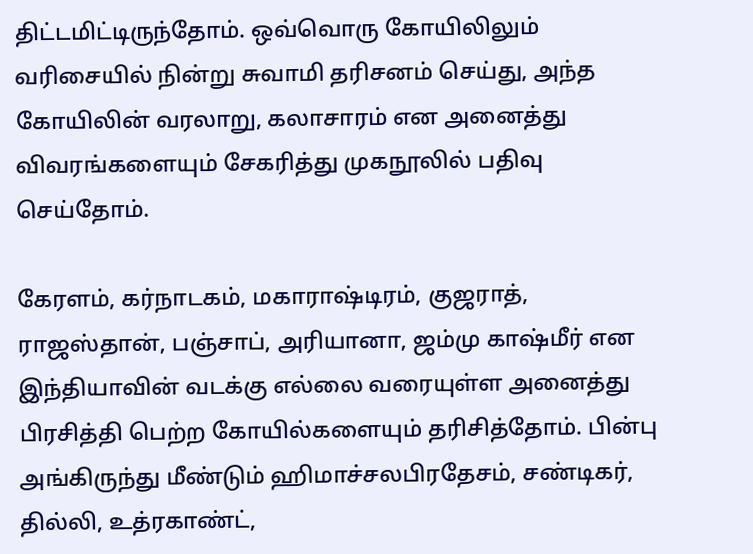திட்டமிட்டிருந்தோம். ஒவ்வொரு கோயிலிலும் வரிசையில் நின்று சுவாமி தரிசனம் செய்து, அந்த கோயிலின் வரலாறு, கலாசாரம் என அனைத்து விவரங்களையும் சேகரித்து முகநூலில் பதிவு செய்தோம்.

கேரளம், கர்நாடகம், மகாராஷ்டிரம், குஜராத், ராஜஸ்தான், பஞ்சாப், அரியானா, ஜம்மு காஷ்மீர் என இந்தியாவின் வடக்கு எல்லை வரையுள்ள அனைத்து பிரசித்தி பெற்ற கோயில்களையும் தரிசித்தோம். பின்பு அங்கிருந்து மீண்டும் ஹிமாச்சலபிரதேசம், சண்டிகர், தில்லி, உத்ரகாண்ட்,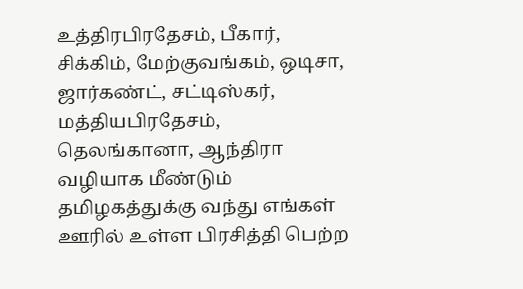உத்திரபிரதேசம், பீகார், சிக்கிம், மேற்குவங்கம், ஒடிசா, ஜார்கண்ட், சட்டிஸ்கர், மத்தியபிரதேசம், தெலங்கானா, ஆந்திரா வழியாக மீண்டும் தமிழகத்துக்கு வந்து எங்கள் ஊரில் உள்ள பிரசித்தி பெற்ற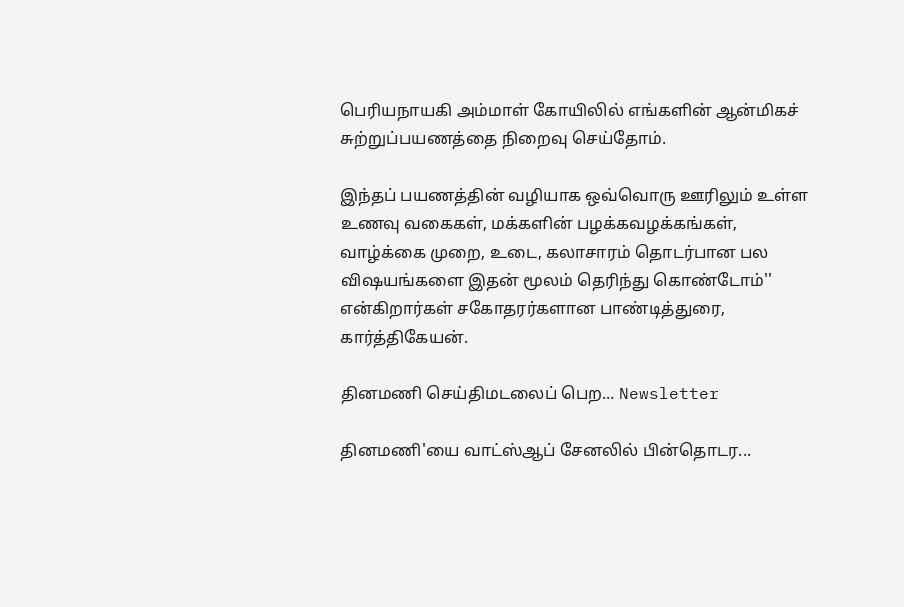பெரியநாயகி அம்மாள் கோயிலில் எங்களின் ஆன்மிகச் சுற்றுப்பயணத்தை நிறைவு செய்தோம்.

இந்தப் பயணத்தின் வழியாக ஒவ்வொரு ஊரிலும் உள்ள உணவு வகைகள், மக்களின் பழக்கவழக்கங்கள், வாழ்க்கை முறை, உடை, கலாசாரம் தொடர்பான பல விஷயங்களை இதன் மூலம் தெரிந்து கொண்டோம்'' என்கிறார்கள் சகோதரர்களான பாண்டித்துரை, கார்த்திகேயன்.

தினமணி செய்திமடலைப் பெற... Newsletter

தினமணி'யை வாட்ஸ்ஆப் சேனலில் பின்தொடர...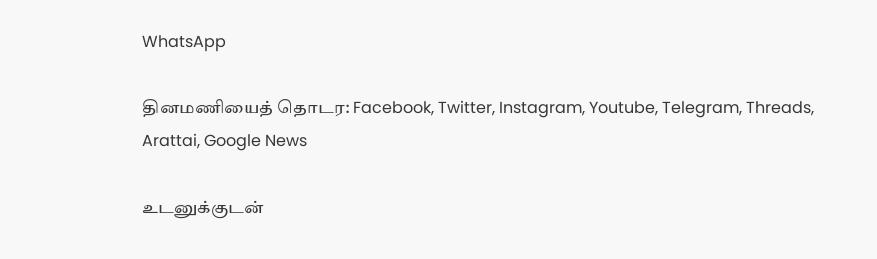WhatsApp

தினமணியைத் தொடர: Facebook, Twitter, Instagram, Youtube, Telegram, Threads, Arattai, Google News

உடனுக்குடன்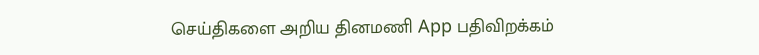செய்திகளை அறிய தினமணி App பதிவிறக்கம்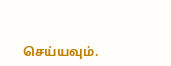செய்யவும்.